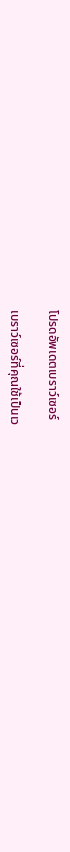โปรดอัพเดตเบราว์เซอร์

เบราว์เซอร์ที่คุณใช้เป็นเว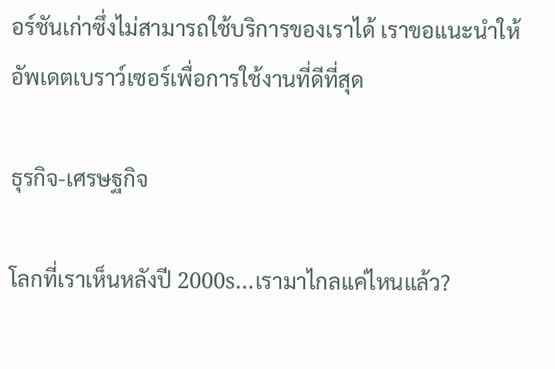อร์ชันเก่าซึ่งไม่สามารถใช้บริการของเราได้ เราขอแนะนำให้อัพเดตเบราว์เซอร์เพื่อการใช้งานที่ดีที่สุด

ธุรกิจ-เศรษฐกิจ

โลกที่เราเห็นหลังปี 2000s…เรามาไกลแค่ไหนแล้ว?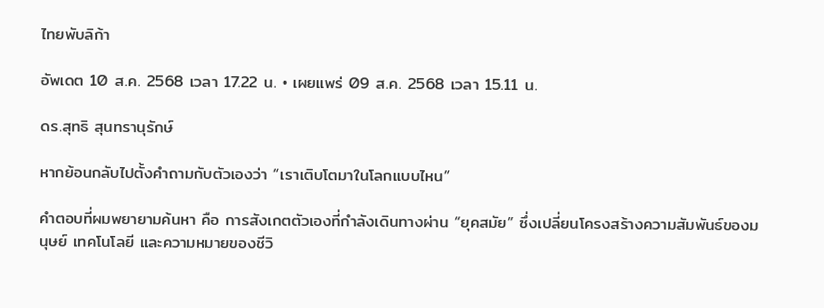ไทยพับลิก้า

อัพเดต 10 ส.ค. 2568 เวลา 17.22 น. • เผยแพร่ 09 ส.ค. 2568 เวลา 15.11 น.

ดร.สุทธิ สุนทรานุรักษ์

หากย้อนกลับไปตั้งคำถามกับตัวเองว่า “เราเติบโตมาในโลกแบบไหน”

คำตอบที่ผมพยายามค้นหา คือ การสังเกตตัวเองที่กำลังเดินทางผ่าน “ยุคสมัย” ซึ่งเปลี่ยนโครงสร้างความสัมพันธ์ของมนุษย์ เทคโนโลยี และความหมายของชีวิ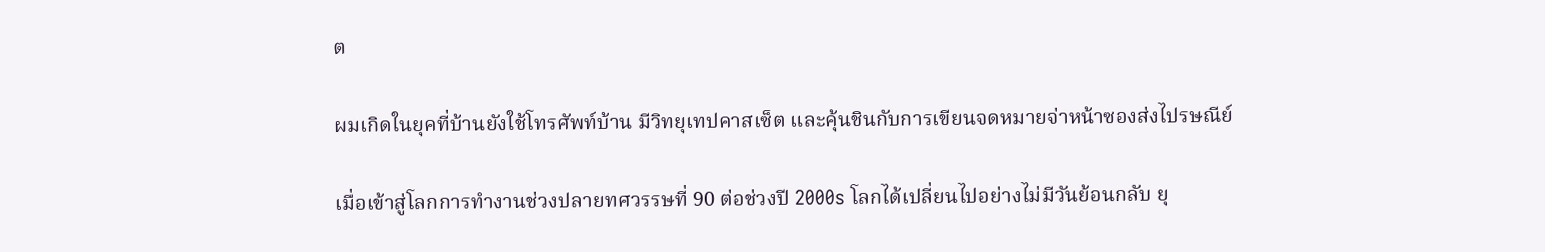ต

ผมเกิดในยุคที่บ้านยังใช้โทรศัพท์บ้าน มีวิทยุเทปคาสเซ็ต และคุ้นชินกับการเขียนจดหมายจ่าหน้าซองส่งไปรษณีย์

เมื่อเข้าสู่โลกการทำงานช่วงปลายทศวรรษที่ 90 ต่อช่วงปี 2000s โลกได้เปลี่ยนไปอย่างไม่มีวันย้อนกลับ ยุ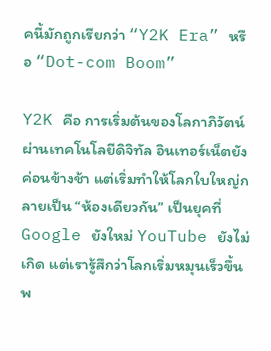คนี้มักถูกเรียกว่า “Y2K Era” หรือ “Dot-com Boom”

Y2K คือ การเริ่มต้นของโลกาภิวัตน์ผ่านเทคโนโลยีดิจิทัล อินเทอร์เน็ตยังค่อนข้างช้า แต่เริ่มทำให้โลกใบใหญ่กลายเป็น “ห้องเดียวกัน” เป็นยุคที่ Google ยังใหม่ YouTube ยังไม่เกิด แต่เรารู้สึกว่าโลกเริ่มหมุนเร็วขึ้น พ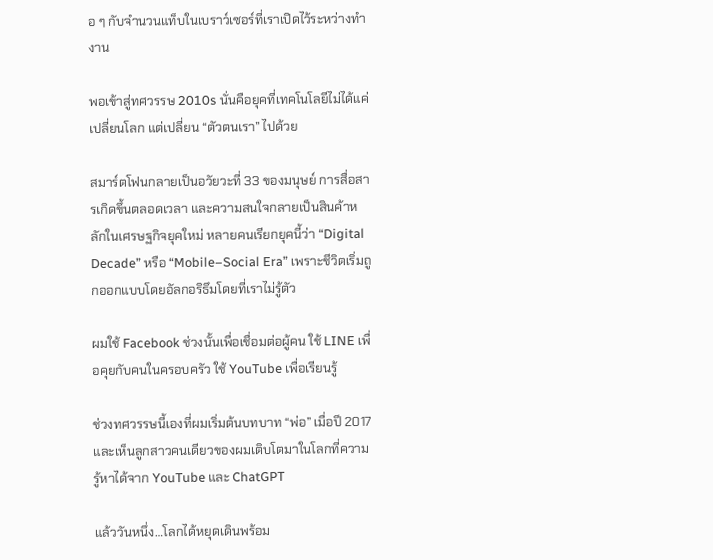อ ๆ กับจำนวนแท็บในเบราว์เซอร์ที่เราเปิดไว้ระหว่างทำงาน

พอเข้าสู่ทศวรรษ 2010s นั่นคือยุคที่เทคโนโลยีไม่ได้แค่เปลี่ยนโลก แต่เปลี่ยน “ตัวตนเรา” ไปด้วย

สมาร์ตโฟนกลายเป็นอวัยวะที่ 33 ของมนุษย์ การสื่อสารเกิดขึ้นตลอดเวลา และความสนใจกลายเป็นสินค้าหลักในเศรษฐกิจยุคใหม่ หลายคนเรียกยุคนี้ว่า “Digital Decade” หรือ “Mobile–Social Era” เพราะชีวิตเริ่มถูกออกแบบโดยอัลกอริธึมโดยที่เราไม่รู้ตัว

ผมใช้ Facebook ช่วงนั้นเพื่อเชื่อมต่อผู้คน ใช้ LINE เพื่อคุยกับคนในครอบครัว ใช้ YouTube เพื่อเรียนรู้

ช่วงทศวรรษนี้เองที่ผมเริ่มต้นบทบาท “พ่อ” เมื่อปี 2017 และเห็นลูกสาวคนเดียวของผมเติบโตมาในโลกที่ความรู้หาได้จาก YouTube และ ChatGPT

แล้ววันหนึ่ง…โลกได้หยุดเดินพร้อม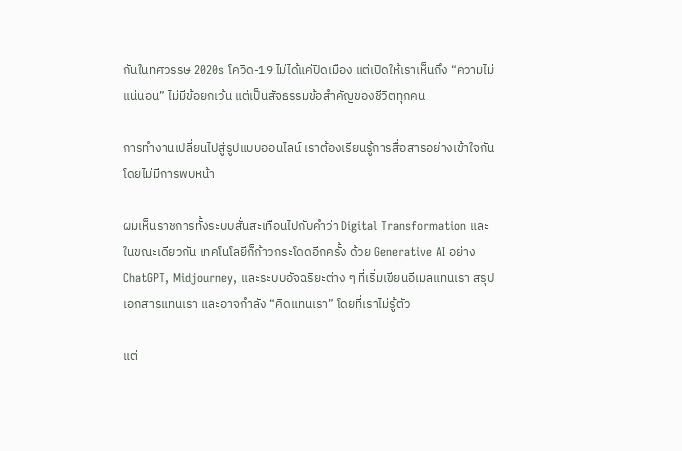กันในทศวรรษ 2020s โควิด-19 ไม่ได้แค่ปิดเมือง แต่เปิดให้เราเห็นถึง “ความไม่แน่นอน” ไม่มีข้อยกเว้น แต่เป็นสัจธรรมข้อสำคัญของชีวิตทุกคน

การทำงานเปลี่ยนไปสู่รูปแบบออนไลน์ เราต้องเรียนรู้การสื่อสารอย่างเข้าใจกันโดยไม่มีการพบหน้า

ผมเห็นราชการทั้งระบบสั่นสะเทือนไปกับคำว่า Digital Transformation และในขณะเดียวกัน เทคโนโลยีก็ก้าวกระโดดอีกครั้ง ด้วย Generative AI อย่าง ChatGPT, Midjourney, และระบบอัจฉริยะต่าง ๆ ที่เริ่มเขียนอีเมลแทนเรา สรุปเอกสารแทนเรา และอาจกำลัง “คิดแทนเรา” โดยที่เราไม่รู้ตัว

แต่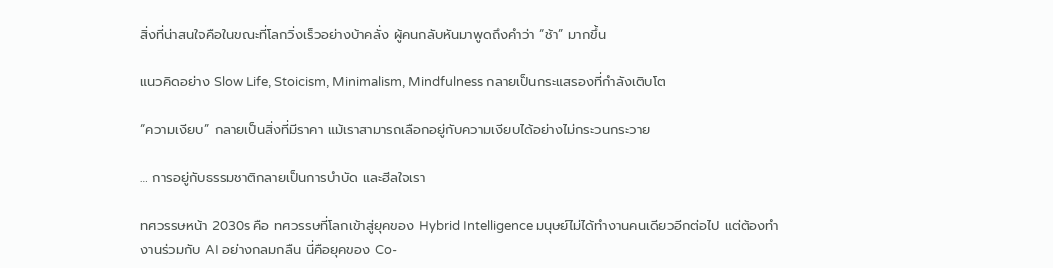สิ่งที่น่าสนใจคือในขณะที่โลกวิ่งเร็วอย่างบ้าคลั่ง ผู้คนกลับหันมาพูดถึงคำว่า “ช้า” มากขึ้น

แนวคิดอย่าง Slow Life, Stoicism, Minimalism, Mindfulness กลายเป็นกระแสรองที่กำลังเติบโต

“ความเงียบ” กลายเป็นสิ่งที่มีราคา แม้เราสามารถเลือกอยู่กับความเงียบได้อย่างไม่กระวนกระวาย

… การอยู่กับธรรมชาติกลายเป็นการบำบัด และฮีลใจเรา

ทศวรรษหน้า 2030s คือ ทศวรรษที่โลกเข้าสู่ยุคของ Hybrid Intelligence มนุษย์ไม่ได้ทำงานคนเดียวอีกต่อไป แต่ต้องทำงานร่วมกับ AI อย่างกลมกลืน นี่คือยุคของ Co-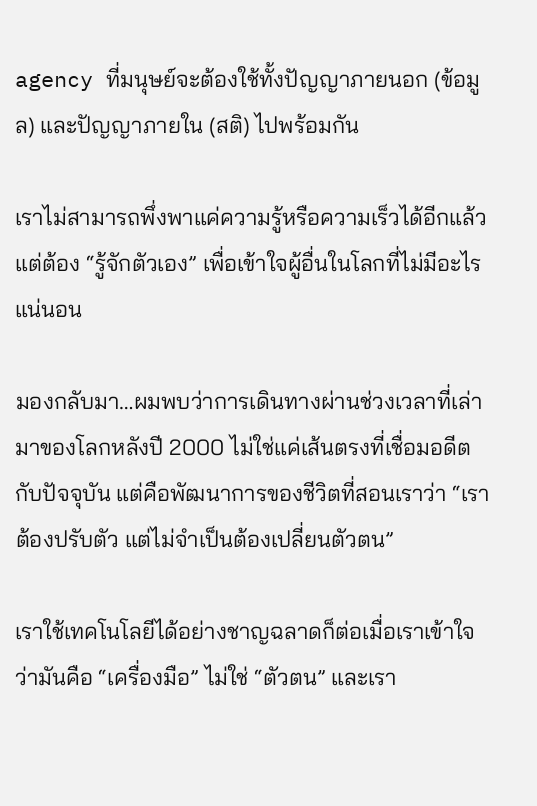agency ที่มนุษย์จะต้องใช้ทั้งปัญญาภายนอก (ข้อมูล) และปัญญาภายใน (สติ) ไปพร้อมกัน

เราไม่สามารถพึ่งพาแค่ความรู้หรือความเร็วได้อีกแล้ว แต่ต้อง “รู้จักตัวเอง” เพื่อเข้าใจผู้อื่นในโลกที่ไม่มีอะไรแน่นอน

มองกลับมา…ผมพบว่าการเดินทางผ่านช่วงเวลาที่เล่ามาของโลกหลังปี 2000 ไม่ใช่แค่เส้นตรงที่เชื่อมอดีตกับปัจจุบัน แต่คือพัฒนาการของชีวิตที่สอนเราว่า “เราต้องปรับตัว แต่ไม่จำเป็นต้องเปลี่ยนตัวตน”

เราใช้เทคโนโลยีได้อย่างชาญฉลาดก็ต่อเมื่อเราเข้าใจว่ามันคือ “เครื่องมือ” ไม่ใช่ “ตัวตน” และเรา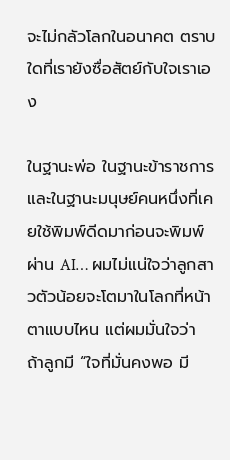จะไม่กลัวโลกในอนาคต ตราบใดที่เรายังซื่อสัตย์กับใจเราเอง

ในฐานะพ่อ ในฐานะข้าราชการ และในฐานะมนุษย์คนหนึ่งที่เคยใช้พิมพ์ดีดมาก่อนจะพิมพ์ผ่าน AI… ผมไม่แน่ใจว่าลูกสาวตัวน้อยจะโตมาในโลกที่หน้าตาแบบไหน แต่ผมมั่นใจว่า ถ้าลูกมี “ใจที่มั่นคงพอ มี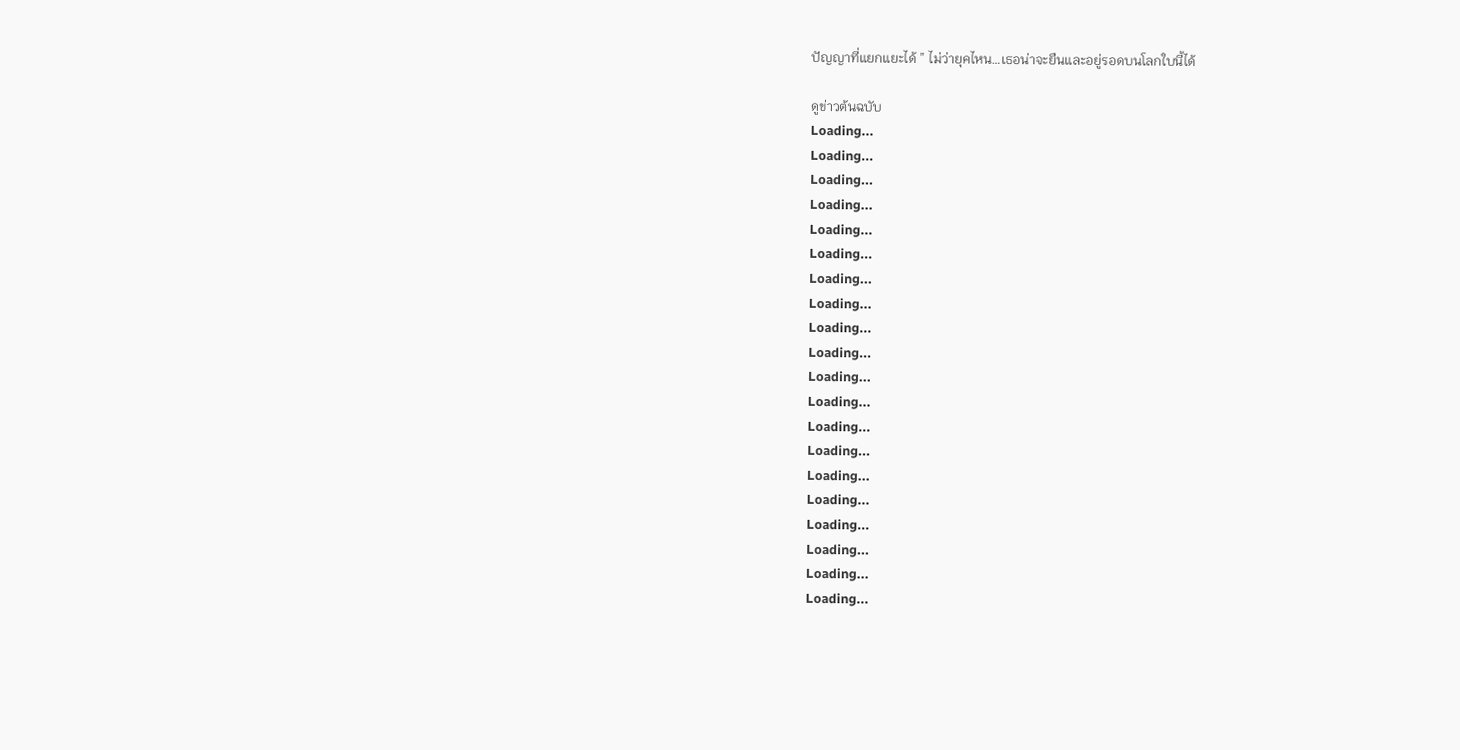ปัญญาที่แยกแยะได้ ” ไม่ว่ายุคไหน…เธอน่าจะยืนและอยู่รอดบนโลกใบนี้ได้

ดูข่าวต้นฉบับ
Loading...
Loading...
Loading...
Loading...
Loading...
Loading...
Loading...
Loading...
Loading...
Loading...
Loading...
Loading...
Loading...
Loading...
Loading...
Loading...
Loading...
Loading...
Loading...
Loading...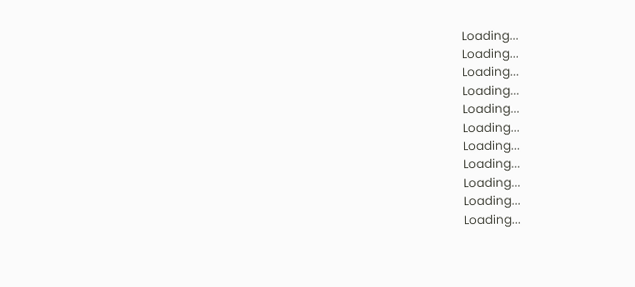Loading...
Loading...
Loading...
Loading...
Loading...
Loading...
Loading...
Loading...
Loading...
Loading...
Loading...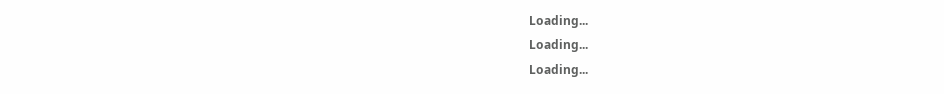Loading...
Loading...
Loading...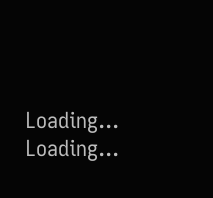Loading...
Loading...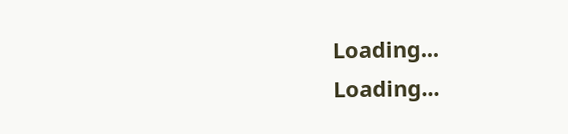Loading...
Loading...